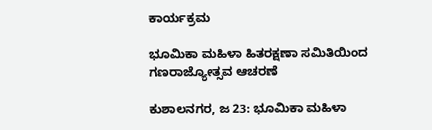ಕಾರ್ಯಕ್ರಮ

ಭೂಮಿಕಾ ಮಹಿಳಾ ಹಿತರಕ್ಷಣಾ ಸಮಿತಿಯಿಂದ ಗಣರಾಜ್ಯೋತ್ಸವ ಆಚರಣೆ

ಕುಶಾಲನಗರ, ಜ 23: ಭೂಮಿಕಾ ಮಹಿಳಾ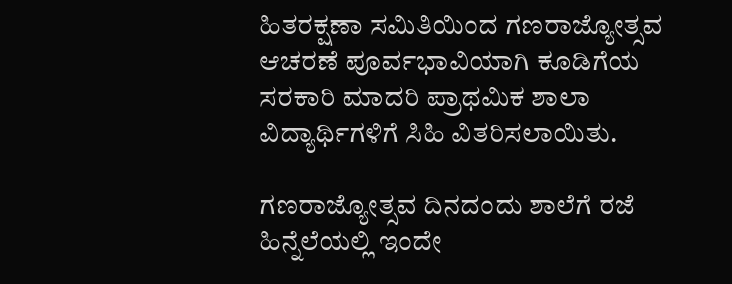ಹಿತರಕ್ಷಣಾ ಸಮಿತಿಯಿಂದ ಗಣರಾಜ್ಯೋತ್ಸವ ಆಚರಣೆ ಪೂರ್ವಭಾವಿಯಾಗಿ ಕೂಡಿಗೆಯ ಸರಕಾರಿ ಮಾದರಿ ಪ್ರಾಥಮಿಕ ಶಾಲಾ ವಿದ್ಯಾರ್ಥಿಗಳಿಗೆ ಸಿಹಿ ವಿತರಿಸಲಾಯಿತು.

ಗಣರಾಜ್ಯೋತ್ಸವ ದಿನದಂದು ಶಾಲೆಗೆ ರಜೆ ಹಿನ್ನೆಲೆಯಲ್ಲಿ ಇಂದೇ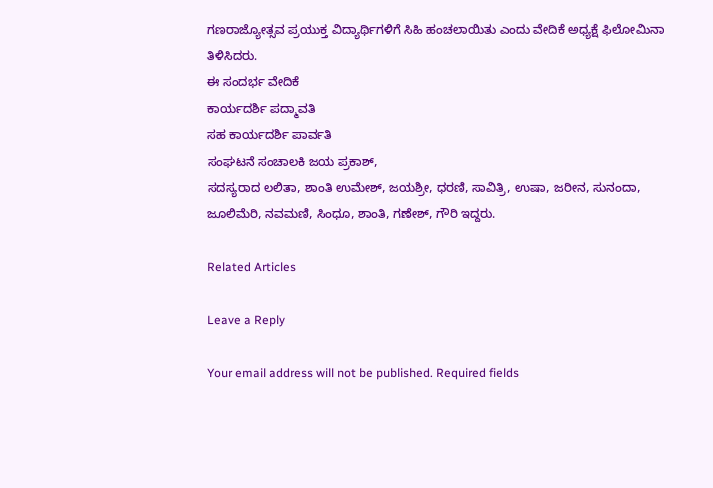ಗಣರಾಜ್ಯೋತ್ಸವ ಪ್ರಯುಕ್ತ ವಿದ್ಯಾರ್ಥಿಗಳಿಗೆ ಸಿಹಿ ಹಂಚಲಾಯಿತು ಎಂದು ವೇದಿಕೆ ಅಧ್ಯಕ್ಷೆ ಫಿಲೋಮಿನಾ ತಿಳಿಸಿದರು.
ಈ ಸಂದರ್ಭ ವೇದಿಕೆ
ಕಾರ್ಯದರ್ಶಿ ಪದ್ಮಾವತಿ
ಸಹ ಕಾರ್ಯದರ್ಶಿ ಪಾರ್ವತಿ
ಸಂಘಟನೆ ಸಂಚಾಲಕಿ ಜಯ ಪ್ರಕಾಶ್,
ಸದಸ್ಯರಾದ ಲಲಿತಾ, ಶಾಂತಿ ಉಮೇಶ್, ಜಯಶ್ರೀ, ಧರಣಿ, ಸಾವಿತ್ರಿ, ಉಷಾ, ಜರೀನ, ಸುನಂದಾ, ಜೂಲಿಮೆರಿ, ನವಮಣಿ, ಸಿಂಧೂ, ಶಾಂತಿ, ಗಣೇಶ್, ಗೌರಿ ಇದ್ದರು.

Related Articles

Leave a Reply

Your email address will not be published. Required fields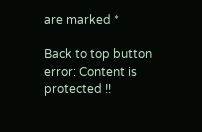are marked *

Back to top button
error: Content is protected !!